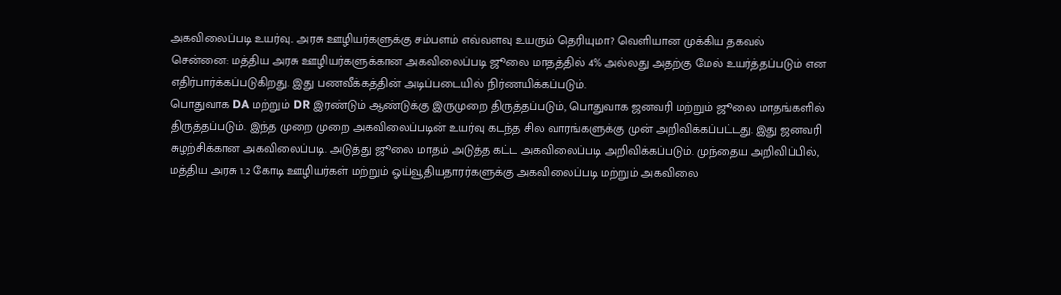அகவிலைப்படி உயர்வு.. அரசு ஊழியர்களுக்கு சம்பளம் எவ்வளவு உயரும் தெரியுமா? வெளியான முக்கிய தகவல்
சென்னை: மத்திய அரசு ஊழியர்களுக்கான அகவிலைப்படி ஜூலை மாதத்தில் 4% அல்லது அதற்கு மேல் உயர்த்தப்படும் என எதிர்பார்க்கப்படுகிறது. இது பணவீக்கத்தின் அடிப்படையில் நிர்ணயிக்கப்படும்.
பொதுவாக DA மற்றும் DR இரண்டும் ஆண்டுக்கு இருமுறை திருத்தப்படும், பொதுவாக ஜனவரி மற்றும் ஜூலை மாதங்களில் திருத்தப்படும். இந்த முறை முறை அகவிலைப்படின் உயர்வு கடந்த சில வாரங்களுக்கு முன் அறிவிக்கப்பட்டது. இது ஜனவரி சுழற்சிக்கான அகவிலைப்படி. அடுத்து ஜூலை மாதம் அடுத்த கட்ட அகவிலைப்படி அறிவிக்கப்படும். முந்தைய அறிவிப்பில், மத்திய அரசு 1.2 கோடி ஊழியர்கள் மற்றும் ஓய்வூதியதாரர்களுக்கு அகவிலைப்படி மற்றும் அகவிலை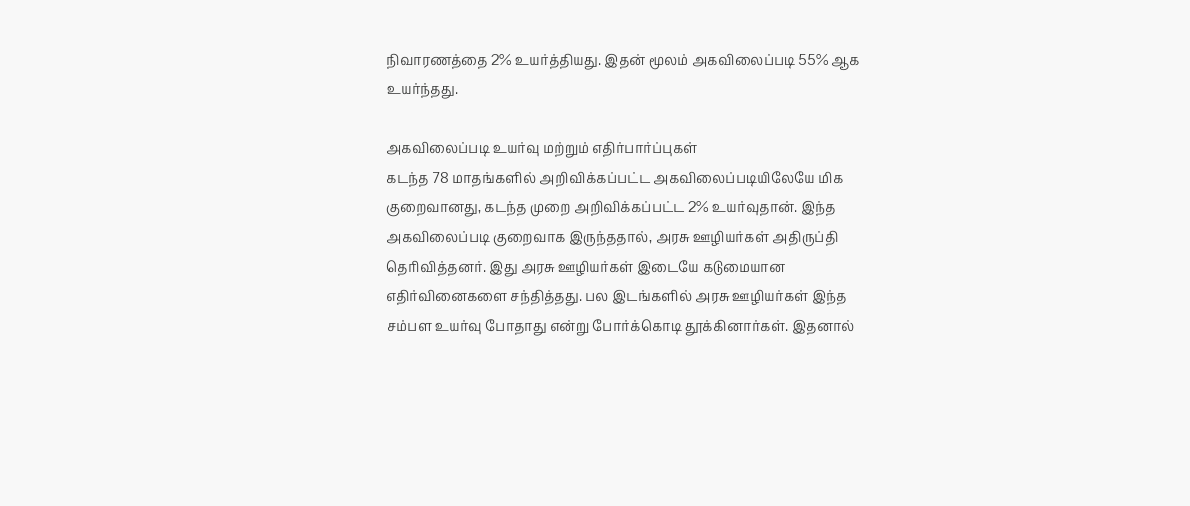நிவாரணத்தை 2% உயர்த்தியது. இதன் மூலம் அகவிலைப்படி 55% ஆக உயர்ந்தது.

அகவிலைப்படி உயர்வு மற்றும் எதிர்பார்ப்புகள்
கடந்த 78 மாதங்களில் அறிவிக்கப்பட்ட அகவிலைப்படியிலேயே மிக குறைவானது, கடந்த முறை அறிவிக்கப்பட்ட 2% உயர்வுதான். இந்த அகவிலைப்படி குறைவாக இருந்ததால், அரசு ஊழியர்கள் அதிருப்தி தெரிவித்தனர். இது அரசு ஊழியர்கள் இடையே கடுமையான எதிர்வினைகளை சந்தித்தது. பல இடங்களில் அரசு ஊழியர்கள் இந்த சம்பள உயர்வு போதாது என்று போர்க்கொடி தூக்கினார்கள். இதனால்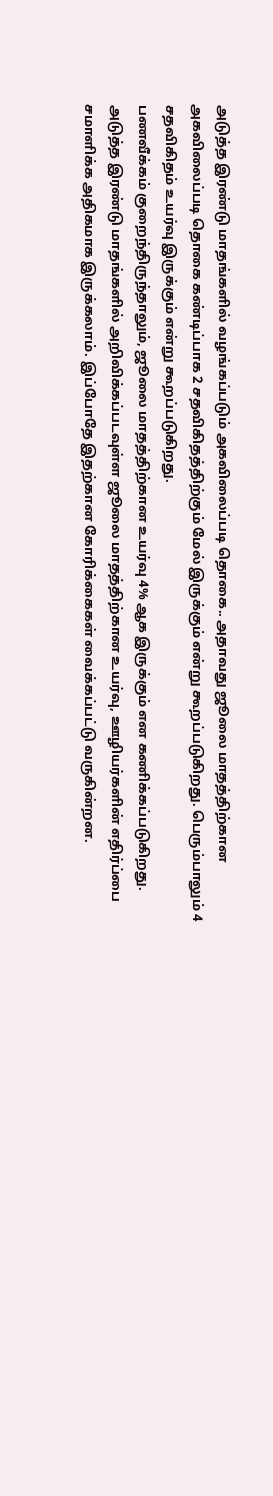அடுத்த இரண்டு மாதங்களில் வழங்கப்படும் அகவிலைப்படி தொகை.. அதாவது ஜூலை மாதத்திற்கான அகவிலைப்படி தொகை கண்டிப்பாக 2 சதவிகிதத்திற்கும் மேல் இருக்கும் என்று கூறப்படுகிறது. பெரும்பாலும் 4 சதவிகிதம் உயர்வு இருக்கும் என்று கூறப்படுகிறது.
பணவீக்கம் குறைந்திருந்தாலும், ஜூலை மாதத்திற்கான உயர்வு 4% ஆக இருக்கும் என கணிக்கப்படுகிறது. அடுத்த இரண்டு மாதங்களில் அறிவிக்கப்படவுள்ள ஜூலை மாதத்திற்கான உயர்வு, ஊழியர்களின் எதிர்ப்பை சமாளிக்க அதிகமாக இருக்கலாம். இப்போதே இதற்கான கோரிக்கைகள் வைக்கப்பட்டு வருகின்றன.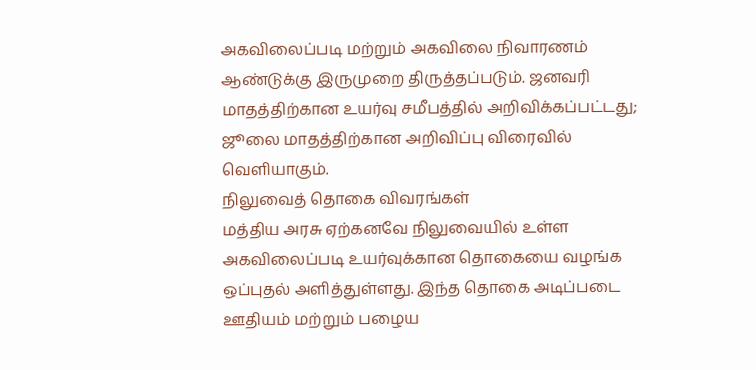அகவிலைப்படி மற்றும் அகவிலை நிவாரணம் ஆண்டுக்கு இருமுறை திருத்தப்படும். ஜனவரி மாதத்திற்கான உயர்வு சமீபத்தில் அறிவிக்கப்பட்டது; ஜூலை மாதத்திற்கான அறிவிப்பு விரைவில் வெளியாகும்.
நிலுவைத் தொகை விவரங்கள்
மத்திய அரசு ஏற்கனவே நிலுவையில் உள்ள அகவிலைப்படி உயர்வுக்கான தொகையை வழங்க ஒப்புதல் அளித்துள்ளது. இந்த தொகை அடிப்படை ஊதியம் மற்றும் பழைய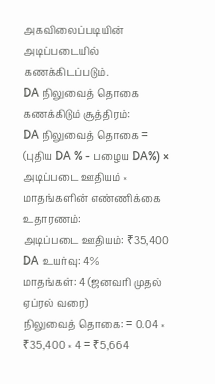அகவிலைப்படியின் அடிப்படையில் கணக்கிடப்படும்.
DA நிலுவைத் தொகை கணக்கிடும் சூத்திரம்:
DA நிலுவைத் தொகை = (புதிய DA % - பழைய DA%) × அடிப்படை ஊதியம் × மாதங்களின் எண்ணிக்கை
உதாரணம்:
அடிப்படை ஊதியம்: ₹35,400
DA உயர்வு: 4%
மாதங்கள்: 4 (ஜனவரி முதல் ஏப்ரல் வரை)
நிலுவைத் தொகை: = 0.04 × ₹35,400 × 4 = ₹5,664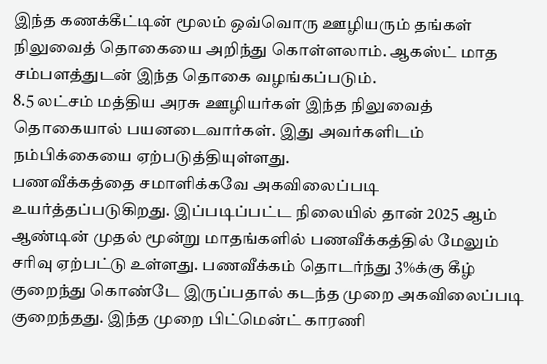இந்த கணக்கீட்டின் மூலம் ஒவ்வொரு ஊழியரும் தங்கள் நிலுவைத் தொகையை அறிந்து கொள்ளலாம். ஆகஸ்ட் மாத சம்பளத்துடன் இந்த தொகை வழங்கப்படும்.
8.5 லட்சம் மத்திய அரசு ஊழியர்கள் இந்த நிலுவைத் தொகையால் பயனடைவார்கள். இது அவர்களிடம் நம்பிக்கையை ஏற்படுத்தியுள்ளது.
பணவீக்கத்தை சமாளிக்கவே அகவிலைப்படி உயர்த்தப்படுகிறது. இப்படிப்பட்ட நிலையில் தான் 2025 ஆம் ஆண்டின் முதல் மூன்று மாதங்களில் பணவீக்கத்தில் மேலும் சரிவு ஏற்பட்டு உள்ளது. பணவீக்கம் தொடர்ந்து 3%க்கு கீழ் குறைந்து கொண்டே இருப்பதால் கடந்த முறை அகவிலைப்படி குறைந்தது. இந்த முறை பிட்மென்ட் காரணி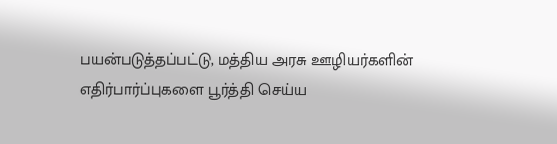பயன்படுத்தப்பட்டு, மத்திய அரசு ஊழியர்களின் எதிர்பார்ப்புகளை பூர்த்தி செய்ய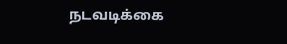நடவடிக்கை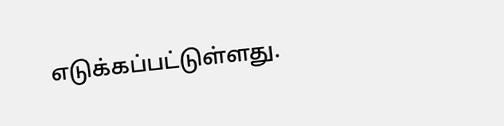எடுக்கப்பட்டுள்ளது.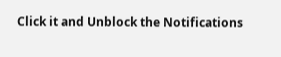Click it and Unblock the Notifications